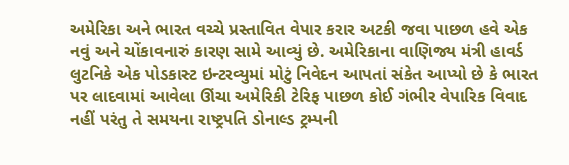અમેરિકા અને ભારત વચ્ચે પ્રસ્તાવિત વેપાર કરાર અટકી જવા પાછળ હવે એક નવું અને ચોંકાવનારું કારણ સામે આવ્યું છે. અમેરિકાના વાણિજ્ય મંત્રી હાવર્ડ લુટનિકે એક પોડકાસ્ટ ઇન્ટરવ્યુમાં મોટું નિવેદન આપતાં સંકેત આપ્યો છે કે ભારત પર લાદવામાં આવેલા ઊંચા અમેરિકી ટેરિફ પાછળ કોઈ ગંભીર વેપારિક વિવાદ નહીં પરંતુ તે સમયના રાષ્ટ્રપતિ ડોનાલ્ડ ટ્રમ્પની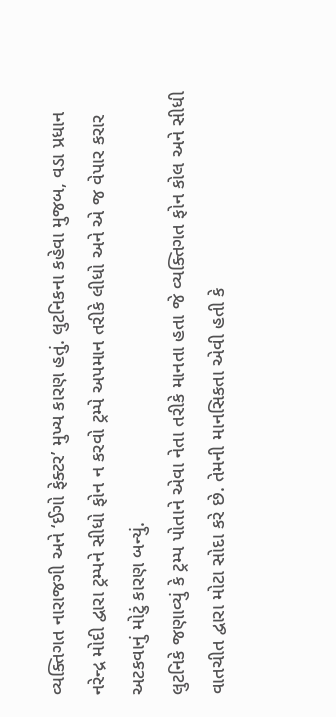વ્યક્તિગત નારાજગી અને ‘ઈગો ફેક્ટર’ મુખ્ય કારણ હતું. લુટનિકના કહેવા મુજબ, વડા પ્રધાન નરેન્દ્ર મોદી દ્વારા ટ્રમ્પને સીધો ફોન ન કરવો ટ્રમ્પે અપમાન તરીકે લીધો અને એ જ વેપાર કરાર અટકવાનું મોટું કારણ બન્યું.
લુટનિકે જણાવ્યું કે ટ્રમ્પ પોતાને એવા નેતા તરીકે માનતા હતા જે વ્યક્તિગત ફોન કોલ અને સીધી વાતચીત દ્વારા મોટા સોદા કરે છે. તેમની માનસિકતા એવી હતી કે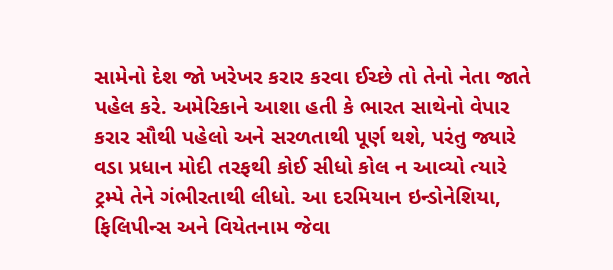સામેનો દેશ જો ખરેખર કરાર કરવા ઈચ્છે તો તેનો નેતા જાતે પહેલ કરે. અમેરિકાને આશા હતી કે ભારત સાથેનો વેપાર કરાર સૌથી પહેલો અને સરળતાથી પૂર્ણ થશે, પરંતુ જ્યારે વડા પ્રધાન મોદી તરફથી કોઈ સીધો કોલ ન આવ્યો ત્યારે ટ્રમ્પે તેને ગંભીરતાથી લીધો. આ દરમિયાન ઇન્ડોનેશિયા, ફિલિપીન્સ અને વિયેતનામ જેવા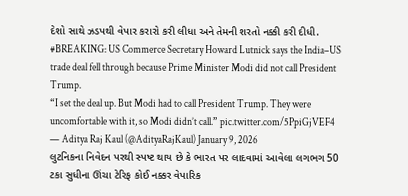દેશો સાથે ઝડપથી વેપાર કરારો કરી લીધા અને તેમની શરતો નક્કી કરી દીધી.
#BREAKING: US Commerce Secretary Howard Lutnick says the India–US trade deal fell through because Prime Minister Modi did not call President Trump.
“I set the deal up. But Modi had to call President Trump. They were uncomfortable with it, so Modi didn’t call.” pic.twitter.com/5PpiGjVEF4
— Aditya Raj Kaul (@AdityaRajKaul) January 9, 2026
લુટનિકના નિવેદન પરથી સ્પષ્ટ થાય છે કે ભારત પર લાદવામાં આવેલા લગભગ 50 ટકા સુધીના ઊંચા ટેરિફ કોઈ નક્કર વેપારિક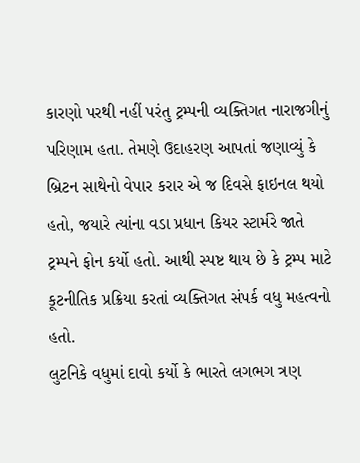કારણો પરથી નહીં પરંતુ ટ્રમ્પની વ્યક્તિગત નારાજગીનું પરિણામ હતા. તેમણે ઉદાહરણ આપતાં જણાવ્યું કે બ્રિટન સાથેનો વેપાર કરાર એ જ દિવસે ફાઇનલ થયો હતો, જયારે ત્યાંના વડા પ્રધાન કિયર સ્ટાર્મરે જાતે ટ્રમ્પને ફોન કર્યો હતો. આથી સ્પષ્ટ થાય છે કે ટ્રમ્પ માટે કૂટનીતિક પ્રક્રિયા કરતાં વ્યક્તિગત સંપર્ક વધુ મહત્વનો હતો.
લુટનિકે વધુમાં દાવો કર્યો કે ભારતે લગભગ ત્રણ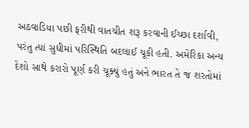અઠવાડિયા પછી ફરીથી વાતચીત શરૂ કરવાની ઈચ્છા દર્શાવી, પરંતુ ત્યાં સુધીમાં પરિસ્થિતિ બદલાઈ ચૂકી હતી. અમેરિકા અન્ય દેશો સાથે કરારો પૂર્ણ કરી ચૂક્યું હતું અને ભારત તે જ શરતોમાં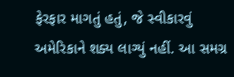ફેરફાર માગતું હતું, જે સ્વીકારવું અમેરિકાને શક્ય લાગ્યું નહીં. આ સમગ્ર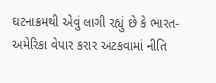ઘટનાક્રમથી એવું લાગી રહ્યું છે કે ભારત-અમેરિકા વેપાર કરાર અટકવામાં નીતિ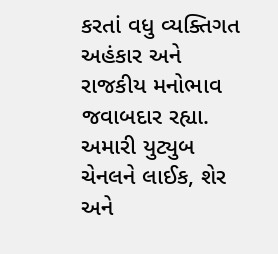કરતાં વધુ વ્યક્તિગત અહંકાર અને રાજકીય મનોભાવ જવાબદાર રહ્યા.
અમારી યુટ્યુબ ચેનલને લાઈક, શેર અને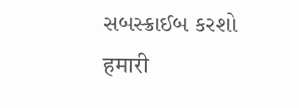સબસ્ક્રાઈબ કરશો
हमारी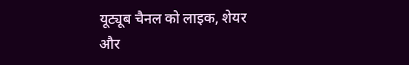यूट्यूब चैनल को लाइक, शेयर और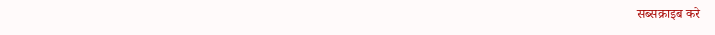सब्सक्राइब करे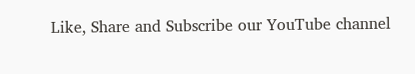Like, Share and Subscribe our YouTube channel